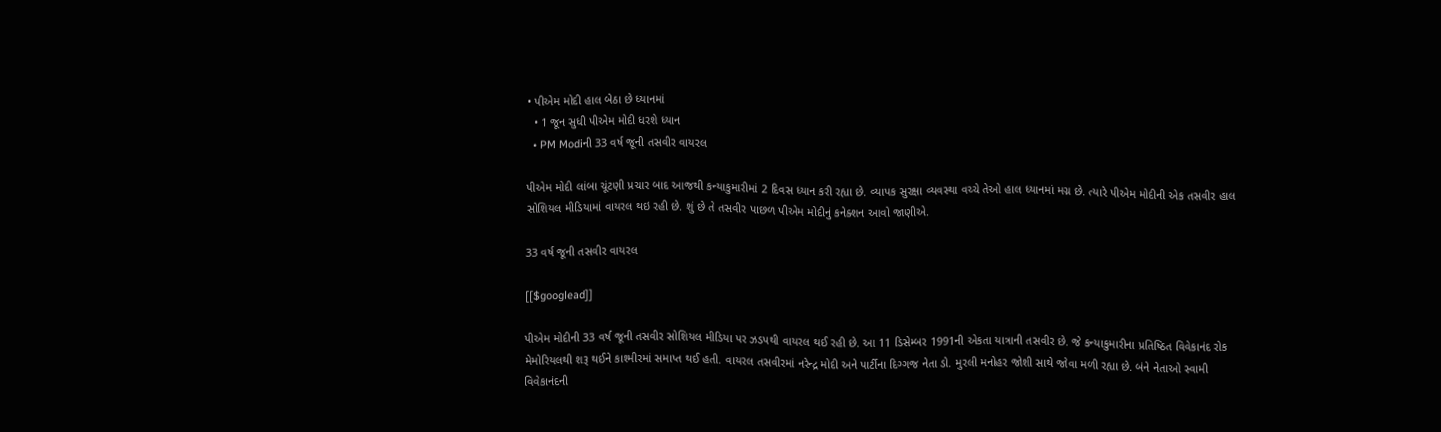• પીએમ મોદી હાલ બેઠા છે ધ્યાનમાં
  • 1 જૂન સુધી પીએમ મોદી ધરશે ધ્યાન
  • PM Modiની 33 વર્ષ જૂની તસવીર વાયરલ

પીએમ મોદી લાંબા ચૂંટણી પ્રચાર બાદ આજથી કન્યાકુમારીમાં 2 દિવસ ધ્યાન કરી રહ્યા છે. વ્યાપક સુરક્ષા વ્યવસ્થા વચ્ચે તેઓ હાલ ધ્યાનમાં મગ્ન છે. ત્યારે પીએમ મોદીની એક તસવીર હાલ સોશિયલ મીડિયામાં વાયરલ થઇ રહી છે. શું છે તે તસવીર પાછળ પીએમ મોદીનું કનેક્શન આવો જાણીએ.

33 વર્ષ જૂની તસવીર વાયરલ

[[$googlead]]

પીએમ મોદીની 33 વર્ષ જૂની તસવીર સોશિયલ મીડિયા પર ઝડપથી વાયરલ થઈ રહી છે. આ 11 ડિસેમ્બર 1991ની એકતા યાત્રાની તસવીર છે. જે કન્યાકુમારીના પ્રતિષ્ઠિત વિવેકાનંદ રોક મેમોરિયલથી શરૂ થઈને કાશ્મીરમાં સમાપ્ત થઈ હતી. વાયરલ તસવીરમાં નરેન્દ્ર મોદી અને પાર્ટીના દિગ્ગજ નેતા ડો. મુરલી મનોહર જોશી સાથે જોવા મળી રહ્યા છે. બંને નેતાઓ સ્વામી વિવેકાનંદની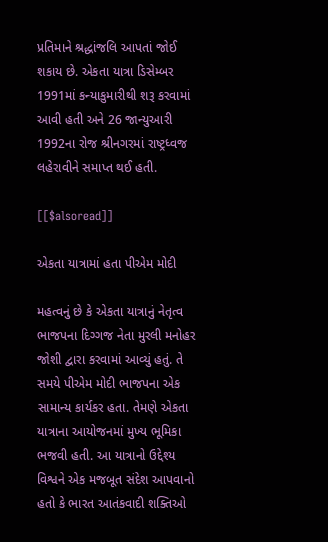પ્રતિમાને શ્રદ્ધાંજલિ આપતાં જોઈ શકાય છે. એકતા યાત્રા ડિસેમ્બર 1991માં કન્યાકુમારીથી શરૂ કરવામાં આવી હતી અને 26 જાન્યુઆરી 1992ના રોજ શ્રીનગરમાં રાષ્ટ્રધ્વજ લહેરાવીને સમાપ્ત થઈ હતી.

[[$alsoread]]

એકતા યાત્રામાં હતા પીએમ મોદી

મહત્વનું છે કે એકતા યાત્રાનું નેતૃત્વ ભાજપના દિગ્ગજ નેતા મુરલી મનોહર જોશી દ્વારા કરવામાં આવ્યું હતું. તે સમયે પીએમ મોદી ભાજપના એક સામાન્ય કાર્યકર હતા. તેમણે એકતા યાત્રાના આયોજનમાં મુખ્ય ભૂમિકા ભજવી હતી. આ યાત્રાનો ઉદ્દેશ્ય વિશ્વને એક મજબૂત સંદેશ આપવાનો હતો કે ભારત આતંકવાદી શક્તિઓ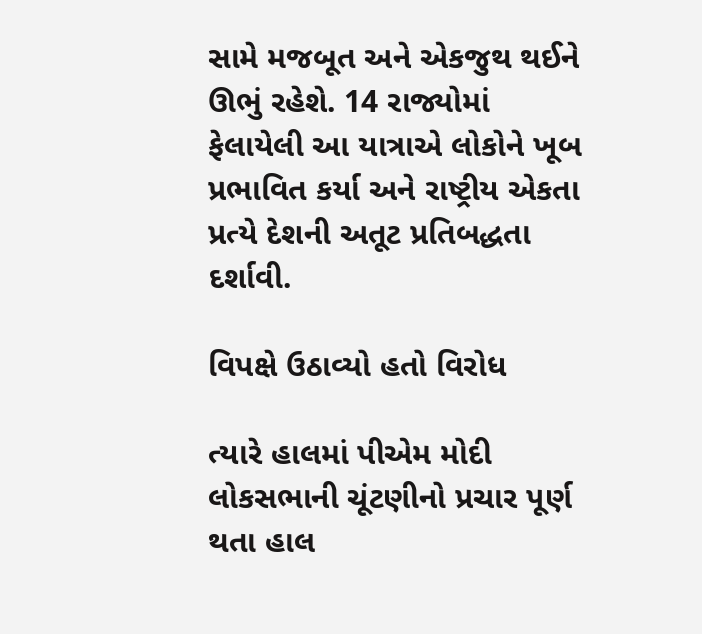સામે મજબૂત અને એકજુથ થઈને ઊભું રહેશે. 14 રાજ્યોમાં ફેલાયેલી આ યાત્રાએ લોકોને ખૂબ પ્રભાવિત કર્યા અને રાષ્ટ્રીય એકતા પ્રત્યે દેશની અતૂટ પ્રતિબદ્ધતા દર્શાવી.

વિપક્ષે ઉઠાવ્યો હતો વિરોધ

ત્યારે હાલમાં પીએમ મોદી લોકસભાની ચૂંટણીનો પ્રચાર પૂર્ણ થતા હાલ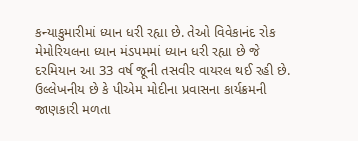કન્યાકુમારીમાં ધ્યાન ધરી રહ્યા છે. તેઓ વિવેકાનંદ રોક મેમોરિયલના ધ્યાન મંડપમમાં ધ્યાન ધરી રહ્યા છે જે દરમિયાન આ 33 વર્ષ જૂની તસવીર વાયરલ થઈ રહી છે. ઉલ્લેખનીય છે કે પીએમ મોદીના પ્રવાસના કાર્યક્રમની જાણકારી મળતા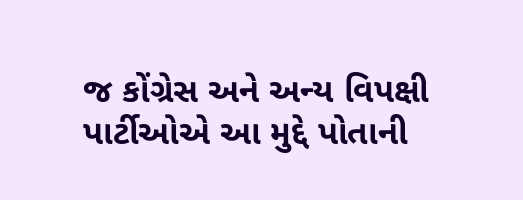જ કોંગ્રેસ અને અન્ય વિપક્ષી પાર્ટીઓએ આ મુદ્દે પોતાની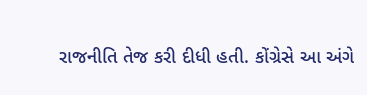રાજનીતિ તેજ કરી દીધી હતી. કોંગ્રેસે આ અંગે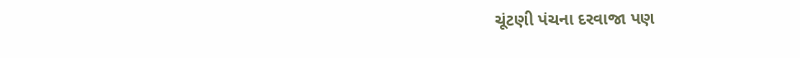ચૂંટણી પંચના દરવાજા પણ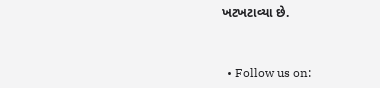ખટખટાવ્યા છે.


  • Follow us on: